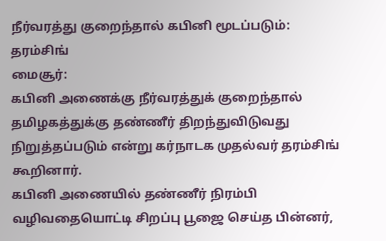நீர்வரத்து குறைந்தால் கபினி மூடப்படும்: தரம்சிங்
மைசூர்:
கபினி அணைக்கு நீர்வரத்துக் குறைந்தால் தமிழகத்துக்கு தண்ணீர் திறந்துவிடுவது நிறுத்தப்படும் என்று கர்நாடக முதல்வர் தரம்சிங் கூறினார்.
கபினி அணையில் தண்ணீர் நிரம்பி வழிவதையொட்டி சிறப்பு பூஜை செய்த பின்னர்,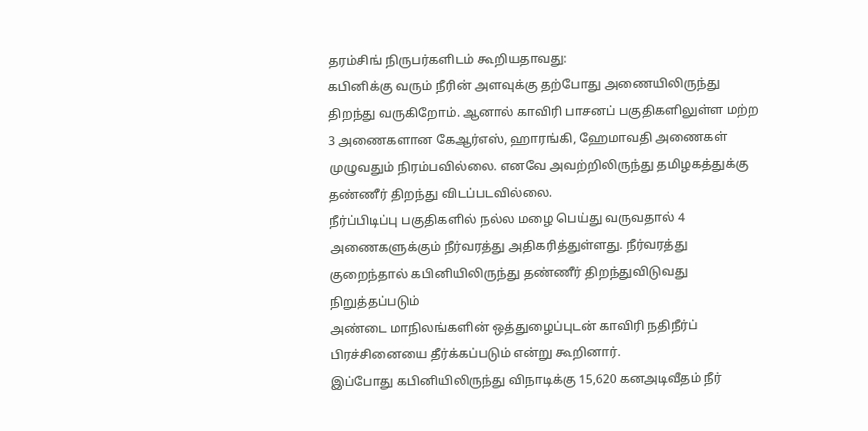தரம்சிங் நிருபர்களிடம் கூறியதாவது:
கபினிக்கு வரும் நீரின் அளவுக்கு தற்போது அணையிலிருந்து திறந்து வருகிறோம். ஆனால் காவிரி பாசனப் பகுதிகளிலுள்ள மற்ற 3 அணைகளான கேஆர்எஸ், ஹாரங்கி, ஹேமாவதி அணைகள் முழுவதும் நிரம்பவில்லை. எனவே அவற்றிலிருந்து தமிழகத்துக்கு தண்ணீர் திறந்து விடப்படவில்லை.
நீர்ப்பிடிப்பு பகுதிகளில் நல்ல மழை பெய்து வருவதால் 4 அணைகளுக்கும் நீர்வரத்து அதிகரித்துள்ளது. நீர்வரத்து குறைந்தால் கபினியிலிருந்து தண்ணீர் திறந்துவிடுவது நிறுத்தப்படும்
அண்டை மாநிலங்களின் ஒத்துழைப்புடன் காவிரி நதிநீர்ப் பிரச்சினையை தீர்க்கப்படும் என்று கூறினார்.
இப்போது கபினியிலிருந்து விநாடிக்கு 15,620 கனஅடிவீதம் நீர்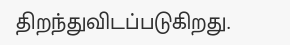திறந்துவிடப்படுகிறது.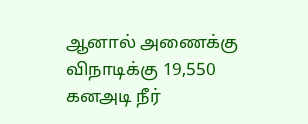ஆனால் அணைக்கு விநாடிக்கு 19,550 கனஅடி நீர்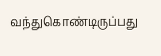வந்துகொண்டிருப்பது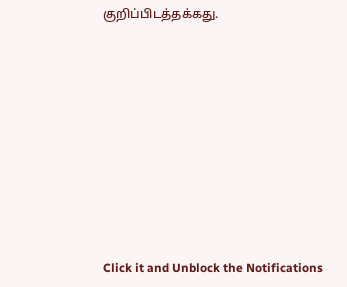குறிப்பிடத்தக்கது.












Click it and Unblock the Notifications